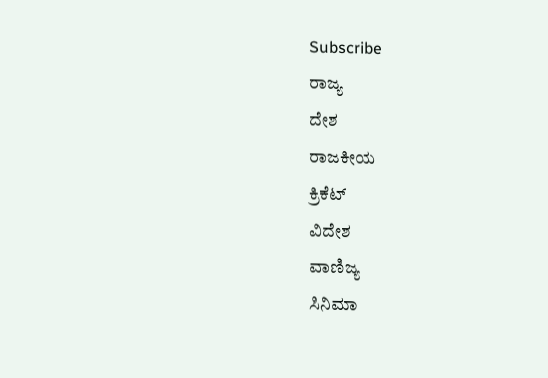Subscribe
ರಾಜ್ಯ
ದೇಶ
ರಾಜಕೀಯ
ಕ್ರಿಕೆಟ್
ವಿದೇಶ
ವಾಣಿಜ್ಯ
ಸಿನಿಮಾ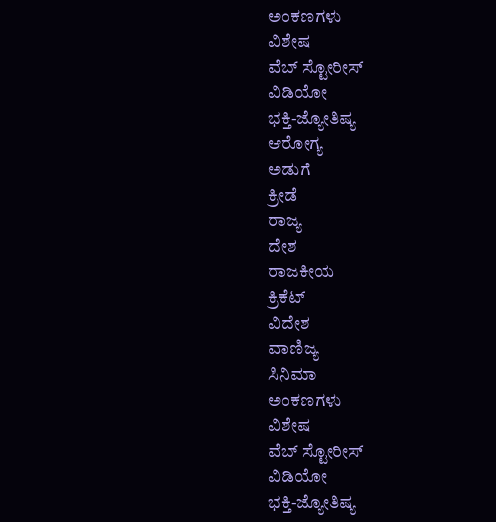ಅಂಕಣಗಳು
ವಿಶೇಷ
ವೆಬ್ ಸ್ಟೋರೀಸ್
ವಿಡಿಯೋ
ಭಕ್ತಿ-ಜ್ಯೋತಿಷ್ಯ
ಆರೋಗ್ಯ
ಅಡುಗೆ
ಕ್ರೀಡೆ
ರಾಜ್ಯ
ದೇಶ
ರಾಜಕೀಯ
ಕ್ರಿಕೆಟ್
ವಿದೇಶ
ವಾಣಿಜ್ಯ
ಸಿನಿಮಾ
ಅಂಕಣಗಳು
ವಿಶೇಷ
ವೆಬ್ ಸ್ಟೋರೀಸ್
ವಿಡಿಯೋ
ಭಕ್ತಿ-ಜ್ಯೋತಿಷ್ಯ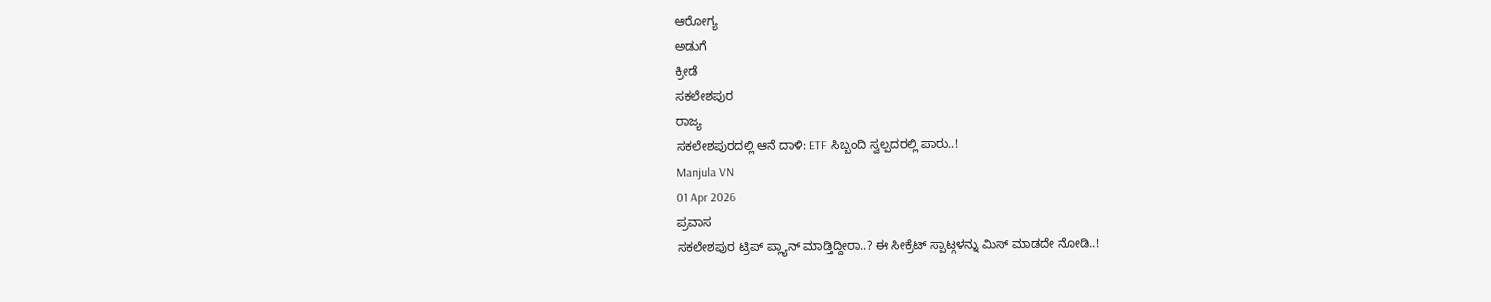ಆರೋಗ್ಯ
ಅಡುಗೆ
ಕ್ರೀಡೆ
ಸಕಲೇಶಪುರ
ರಾಜ್ಯ
ಸಕಲೇಶಪುರದಲ್ಲಿ ಆನೆ ದಾಳಿ: ETF ಸಿಬ್ಬಂದಿ ಸ್ವಲ್ಪದರಲ್ಲಿ ಪಾರು..!
Manjula VN
01 Apr 2026
ಪ್ರವಾಸ
ಸಕಲೇಶಪುರ ಟ್ರಿಪ್ ಪ್ಲ್ಯಾನ್ ಮಾಡ್ತಿದ್ದೀರಾ..? ಈ ಸೀಕ್ರೆಟ್ ಸ್ಪಾಟ್ಗಳನ್ನು ಮಿಸ್ ಮಾಡದೇ ನೋಡಿ..!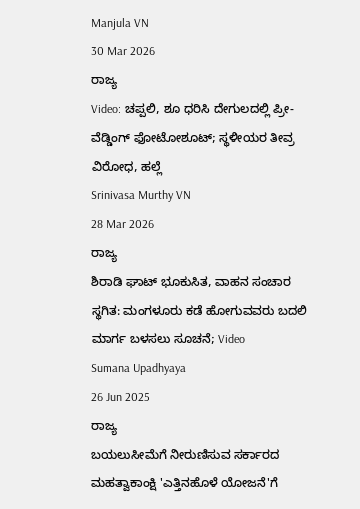Manjula VN
30 Mar 2026
ರಾಜ್ಯ
Video: ಚಪ್ಪಲಿ, ಶೂ ಧರಿಸಿ ದೇಗುಲದಲ್ಲಿ ಪ್ರೀ-ವೆಡ್ಡಿಂಗ್ ಫೋಟೋಶೂಟ್; ಸ್ಥಳೀಯರ ತೀವ್ರ ವಿರೋಧ, ಹಲ್ಲೆ
Srinivasa Murthy VN
28 Mar 2026
ರಾಜ್ಯ
ಶಿರಾಡಿ ಘಾಟ್ ಭೂಕುಸಿತ, ವಾಹನ ಸಂಚಾರ ಸ್ಥಗಿತ: ಮಂಗಳೂರು ಕಡೆ ಹೋಗುವವರು ಬದಲಿ ಮಾರ್ಗ ಬಳಸಲು ಸೂಚನೆ; Video
Sumana Upadhyaya
26 Jun 2025
ರಾಜ್ಯ
ಬಯಲುಸೀಮೆಗೆ ನೀರುಣಿಸುವ ಸರ್ಕಾರದ ಮಹತ್ವಾಕಾಂಕ್ಷಿ 'ಎತ್ತಿನಹೊಳೆ ಯೋಜನೆ'ಗೆ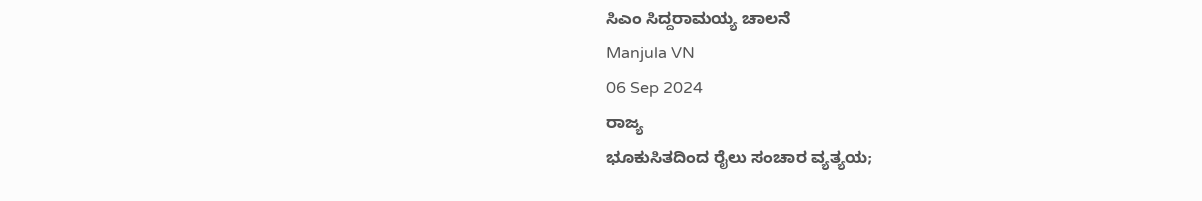ಸಿಎಂ ಸಿದ್ದರಾಮಯ್ಯ ಚಾಲನೆ
Manjula VN
06 Sep 2024
ರಾಜ್ಯ
ಭೂಕುಸಿತದಿಂದ ರೈಲು ಸಂಚಾರ ವ್ಯತ್ಯಯ;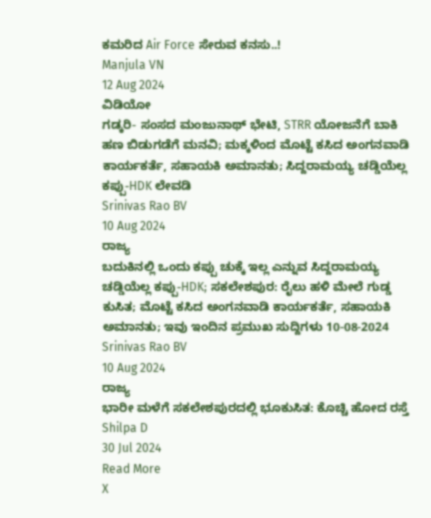ಕಮರಿದ Air Force ಸೇರುವ ಕನಸು..!
Manjula VN
12 Aug 2024
ವಿಡಿಯೋ
ಗಡ್ಕರಿ- ಸಂಸದ ಮಂಜುನಾಥ್ ಭೇಟಿ, STRR ಯೋಜನೆಗೆ ಬಾಕಿ ಹಣ ಬಿಡುಗಡೆಗೆ ಮನವಿ; ಮಕ್ಕಳಿಂದ ಮೊಟ್ಟೆ ಕಸಿದ ಅಂಗನವಾಡಿ ಕಾರ್ಯಕರ್ತೆ, ಸಹಾಯಕಿ ಅಮಾನತು; ಸಿದ್ದರಾಮಯ್ಯ ಚಡ್ಡಿಯೆಲ್ಲ ಕಪ್ಪು-HDK ಲೇವಡಿ
Srinivas Rao BV
10 Aug 2024
ರಾಜ್ಯ
ಬದುಕಿನಲ್ಲಿ ಒಂದು ಕಪ್ಪು ಚುಕ್ಕೆ ಇಲ್ಲ ಎನ್ನುವ ಸಿದ್ದರಾಮಯ್ಯ ಚಡ್ಡಿಯೆಲ್ಲ ಕಪ್ಪು-HDK; ಸಕಲೇಶಪುರ: ರೈಲು ಹಳಿ ಮೇಲೆ ಗುಡ್ಡ ಕುಸಿತ; ಮೊಟ್ಟೆ ಕಸಿದ ಅಂಗನವಾಡಿ ಕಾರ್ಯಕರ್ತೆ, ಸಹಾಯಕಿ ಅಮಾನತು; ಇವು ಇಂದಿನ ಪ್ರಮುಖ ಸುದ್ದಿಗಳು 10-08-2024
Srinivas Rao BV
10 Aug 2024
ರಾಜ್ಯ
ಭಾರೀ ಮಳೆಗೆ ಸಕಲೇಶಪುರದಲ್ಲಿ ಭೂಕುಸಿತ: ಕೊಚ್ಚಿ ಹೋದ ರಸ್ತೆ
Shilpa D
30 Jul 2024
Read More
X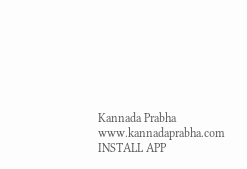Kannada Prabha
www.kannadaprabha.com
INSTALL APP